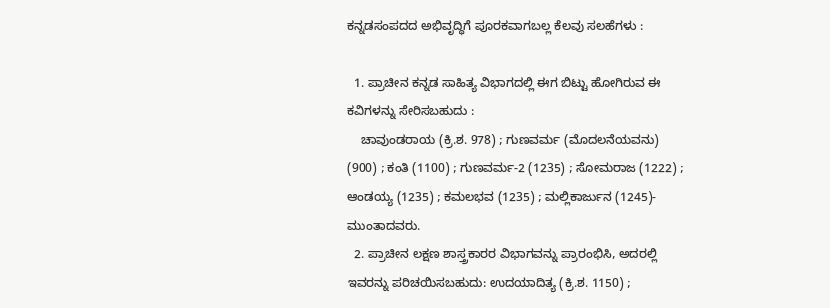ಕನ್ನಡಸಂಪದದ ಅಭಿವೃದ್ಧಿಗೆ ಪೂರಕವಾಗಬಲ್ಲ ಕೆಲವು ಸಲಹೆಗಳು :

  1. ಪ್ರಾಚೀನ ಕನ್ನಡ ಸಾಹಿತ್ಯ ವಿಭಾಗದಲ್ಲಿ ಈಗ ಬಿಟ್ಟು ಹೋಗಿರುವ ಈ ಕವಿಗಳನ್ನು ಸೇರಿಸಬಹುದು :
    ಚಾವುಂಡರಾಯ (ಕ್ರಿ.ಶ. 978) ; ಗುಣವರ್ಮ (ಮೊದಲನೆಯವನು) (900) ; ಕಂತಿ (1100) ; ಗುಣವರ್ಮ-2 (1235) ; ಸೋಮರಾಜ (1222) ; ಆಂಡಯ್ಯ (1235) ; ಕಮಲಭವ (1235) ; ಮಲ್ಲಿಕಾರ್ಜುನ (1245)- ಮುಂತಾದವರು.
  2. ಪ್ರಾಚೀನ ಲಕ್ಷಣ ಶಾಸ್ತ್ರಕಾರರ ವಿಭಾಗವನ್ನು ಪ್ರಾರಂಭಿಸಿ, ಅದರಲ್ಲಿ ಇವರನ್ನು ಪರಿಚಯಿಸಬಹುದು: ಉದಯಾದಿತ್ಯ (ಕ್ರಿ.ಶ. 1150) ;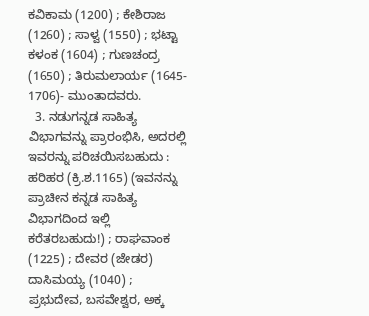ಕವಿಕಾಮ (1200) ; ಕೇಶಿರಾಜ (1260) ; ಸಾಳ್ವ (1550) ; ಭಟ್ಟಾ ಕಳಂಕ (1604) ; ಗುಣಚಂದ್ರ (1650) ; ತಿರುಮಲಾರ್ಯ (1645- 1706)- ಮುಂತಾದವರು.
  3. ನಡುಗನ್ನಡ ಸಾಹಿತ್ಯ ವಿಭಾಗವನ್ನು ಪ್ರಾರಂಭಿಸಿ, ಅದರಲ್ಲಿ ಇವರನ್ನು ಪರಿಚಯಿಸಬಹುದು : ಹರಿಹರ (ಕ್ರಿ.ಶ.1165) (ಇವನನ್ನು ಪ್ರಾಚೀನ ಕನ್ನಡ ಸಾಹಿತ್ಯ ವಿಭಾಗದಿಂದ ಇಲ್ಲಿ ಕರೆತರಬಹುದು!) ; ರಾಘವಾಂಕ (1225) ; ದೇವರ (ಜೇಡರ) ದಾಸಿಮಯ್ಯ (1040) ; ಪ್ರಭುದೇವ, ಬಸವೇಶ್ವರ, ಅಕ್ಕ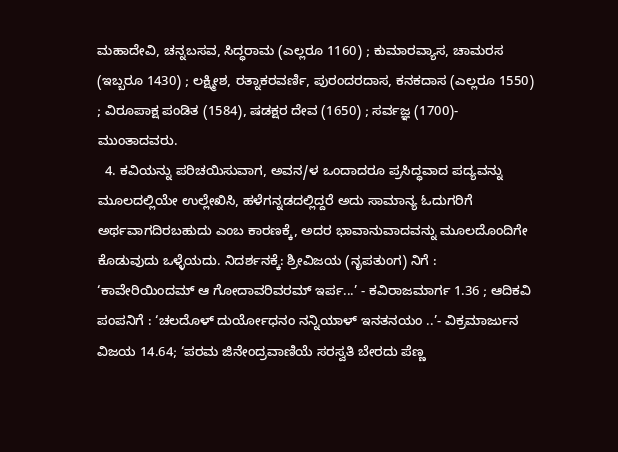ಮಹಾದೇವಿ, ಚನ್ನಬಸವ, ಸಿದ್ಧರಾಮ (ಎಲ್ಲರೂ 1160) ; ಕುಮಾರವ್ಯಾಸ, ಚಾಮರಸ (ಇಬ್ಬರೂ 1430) ; ಲಕ್ಷ್ಮೀಶ, ರತ್ನಾಕರವರ್ಣಿ, ಪುರಂದರದಾಸ, ಕನಕದಾಸ (ಎಲ್ಲರೂ 1550) ; ವಿರೂಪಾಕ್ಷ ಪಂಡಿತ (1584), ಷಡಕ್ಷರ ದೇವ (1650) ; ಸರ್ವಜ್ಞ (1700)- ಮುಂತಾದವರು.
  4. ಕವಿಯನ್ನು ಪರಿಚಯಿಸುವಾಗ, ಅವನ/ಳ ಒಂದಾದರೂ ಪ್ರಸಿದ್ಧವಾದ ಪದ್ಯವನ್ನು ಮೂಲದಲ್ಲಿಯೇ ಉಲ್ಲೇಖಿಸಿ, ಹಳೆಗನ್ನಡದಲ್ಲಿದ್ದರೆ ಅದು ಸಾಮಾನ್ಯ ಓದುಗರಿಗೆ ಅರ್ಥವಾಗದಿರಬಹುದು ಎಂಬ ಕಾರಣಕ್ಕೆ, ಅದರ ಭಾವಾನುವಾದವನ್ನು ಮೂಲದೊಂದಿಗೇ ಕೊಡುವುದು ಒಳ್ಳೆಯದು. ನಿದರ್ಶನಕ್ಕೆ: ಶ್ರೀವಿಜಯ (ನೃಪತುಂಗ) ನಿಗೆ : ‘ಕಾವೇರಿಯಿಂದಮ್‌ ಆ ಗೋದಾವರಿವರಮ್‌ ಇರ್ಪ...’ - ಕವಿರಾಜಮಾರ್ಗ 1.36 ; ಆದಿಕವಿ ಪಂಪನಿಗೆ : ‘ಚಲದೊಳ್‌ ದುರ್ಯೋಧನಂ ನನ್ನಿಯಾಳ್‌ ಇನತನಯಂ ..’- ವಿಕ್ರಮಾರ್ಜುನ ವಿಜಯ 14.64; ‘ಪರಮ ಜಿನೇಂದ್ರವಾಣಿಯೆ ಸರಸ್ವತಿ ಬೇರದು ಪೆಣ್ಣ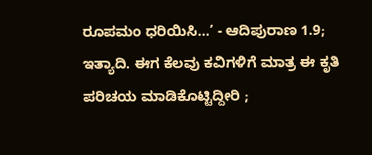ರೂಪಮಂ ಧರಿಯಿಸಿ...’ - ಆದಿಪುರಾಣ 1.9; ಇತ್ಯಾದಿ. ಈಗ ಕೆಲವು ಕವಿಗಳಿಗೆ ಮಾತ್ರ ಈ ಕೃತಿ ಪರಿಚಯ ಮಾಡಿಕೊಟ್ಟಿದ್ದೀರಿ ;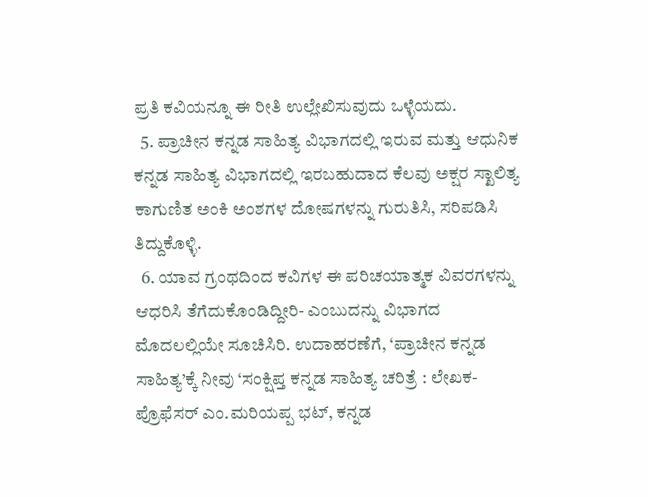ಪ್ರತಿ ಕವಿಯನ್ನೂ ಈ ರೀತಿ ಉಲ್ಲೇಖಿಸುವುದು ಒಳ್ಳೆಯದು.
  5. ಪ್ರಾಚೀನ ಕನ್ನಡ ಸಾಹಿತ್ಯ ವಿಭಾಗದಲ್ಲಿ ಇರುವ ಮತ್ತು ಆಧುನಿಕ ಕನ್ನಡ ಸಾಹಿತ್ಯ ವಿಭಾಗದಲ್ಲಿ ಇರಬಹುದಾದ ಕೆಲವು ಅಕ್ಷರ ಸ್ಖಾಲಿತ್ಯ ಕಾಗುಣಿತ ಅಂಕಿ ಅಂಶಗಳ ದೋಷಗಳನ್ನು ಗುರುತಿಸಿ, ಸರಿಪಡಿಸಿ ತಿದ್ದುಕೊಳ್ಳಿ.
  6. ಯಾವ ಗ್ರಂಥದಿಂದ ಕವಿಗಳ ಈ ಪರಿಚಯಾತ್ಮಕ ವಿವರಗಳನ್ನು ಆಧರಿಸಿ ತೆಗೆದುಕೊಂಡಿದ್ದೀರಿ- ಎಂಬುದನ್ನು ವಿಭಾಗದ ಮೊದಲಲ್ಲಿಯೇ ಸೂಚಿಸಿರಿ. ಉದಾಹರಣೆಗೆ, ‘ಪ್ರಾಚೀನ ಕನ್ನಡ ಸಾಹಿತ್ಯ’ಕ್ಕೆ ನೀವು ‘ಸಂಕ್ಷಿಪ್ತ ಕನ್ನಡ ಸಾಹಿತ್ಯ ಚರಿತ್ರೆ : ಲೇಖಕ- ಪ್ರೊಫೆಸರ್‌ ಎಂ.ಮರಿಯಪ್ಪ ಭಟ್‌, ಕನ್ನಡ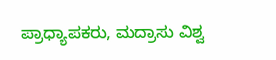ಪ್ರಾಧ್ಯಾಪಕರು, ಮದ್ರಾಸು ವಿಶ್ವ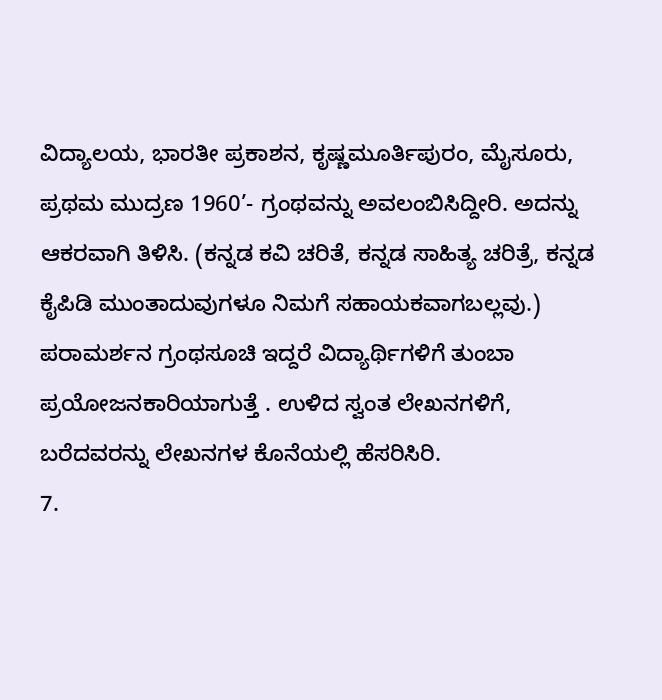ವಿದ್ಯಾಲಯ, ಭಾರತೀ ಪ್ರಕಾಶನ, ಕೃಷ್ಣಮೂರ್ತಿಪುರಂ, ಮೈಸೂರು, ಪ್ರಥಮ ಮುದ್ರಣ 1960’- ಗ್ರಂಥವನ್ನು ಅವಲಂಬಿಸಿದ್ದೀರಿ. ಅದನ್ನು ಆಕರವಾಗಿ ತಿಳಿಸಿ. (ಕನ್ನಡ ಕವಿ ಚರಿತೆ, ಕನ್ನಡ ಸಾಹಿತ್ಯ ಚರಿತ್ರೆ, ಕನ್ನಡ ಕೈಪಿಡಿ ಮುಂತಾದುವುಗಳೂ ನಿಮಗೆ ಸಹಾಯಕವಾಗಬಲ್ಲವು.) ಪರಾಮರ್ಶನ ಗ್ರಂಥಸೂಚಿ ಇದ್ದರೆ ವಿದ್ಯಾರ್ಥಿಗಳಿಗೆ ತುಂಬಾ ಪ್ರಯೋಜನಕಾರಿಯಾಗುತ್ತೆ . ಉಳಿದ ಸ್ವಂತ ಲೇಖನಗಳಿಗೆ, ಬರೆದವರನ್ನು ಲೇಖನಗಳ ಕೊನೆಯಲ್ಲಿ ಹೆಸರಿಸಿರಿ.
7.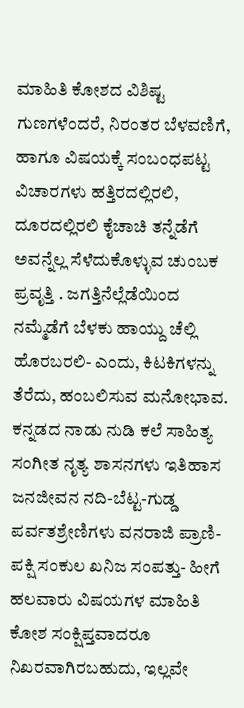ಮಾಹಿತಿ ಕೋಶದ ವಿಶಿಷ್ಟ ಗುಣಗಳೆಂದರೆ, ನಿರಂತರ ಬೆಳವಣಿಗೆ, ಹಾಗೂ ವಿಷಯಕ್ಕೆ ಸಂಬಂಧಪಟ್ಟ ವಿಚಾರಗಳು ಹತ್ತಿರದಲ್ಲಿರಲಿ, ದೂರದಲ್ಲಿರಲಿ ಕೈಚಾಚಿ ತನ್ನೆಡೆಗೆ ಅವನ್ನೆಲ್ಲ ಸೆಳೆದುಕೊಳ್ಳುವ ಚುಂಬಕ ಪ್ರವೃತ್ತಿ . ಜಗತ್ತಿನೆಲ್ಲೆಡೆಯಿಂದ ನಮ್ಮೆಡೆಗೆ ಬೆಳಕು ಹಾಯ್ದು ಚೆಲ್ಲಿ ಹೊರಬರಲಿ- ಎಂದು, ಕಿಟಕಿಗಳನ್ನು ತೆರೆದು, ಹಂಬಲಿಸುವ ಮನೋಭಾವ. ಕನ್ನಡದ ನಾಡು ನುಡಿ ಕಲೆ ಸಾಹಿತ್ಯ ಸಂಗೀತ ನೃತ್ಯ ಶಾಸನಗಳು ಇತಿಹಾಸ ಜನಜೀವನ ನದಿ-ಬೆಟ್ಟ-ಗುಡ್ಡ ಪರ್ವತಶ್ರೇಣಿಗಳು ವನರಾಜಿ ಪ್ರಾಣಿ- ಪಕ್ಷಿ ಸಂಕುಲ ಖನಿಜ ಸಂಪತ್ತು- ಹೀಗೆ ಹಲವಾರು ವಿಷಯಗಳ ಮಾಹಿತಿ ಕೋಶ ಸಂಕ್ಷಿಪ್ತವಾದರೂ ನಿಖರವಾಗಿರಬಹುದು, ಇಲ್ಲವೇ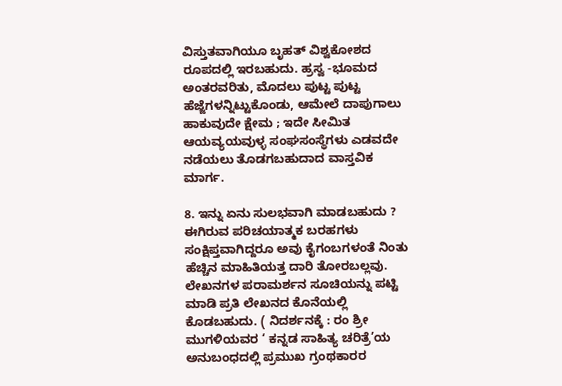ವಿಸ್ತುತವಾಗಿಯೂ ಬೃಹತ್‌ ವಿಶ್ವಕೋಶದ ರೂಪದಲ್ಲಿ ಇರಬಹುದು. ಹ್ರಸ್ವ -ಭೂಮದ ಅಂತರವರಿತು, ಮೊದಲು ಪುಟ್ಟ ಪುಟ್ಟ ಹೆಜ್ಜೆಗಳನ್ನಿಟ್ಟುಕೊಂಡು, ಆಮೇಲೆ ದಾಪುಗಾಲು ಹಾಕುವುದೇ ಕ್ಷೇಮ ; ಇದೇ ಸೀಮಿತ ಆಯವ್ಯಯವುಳ್ಳ ಸಂಘಸಂಸ್ಥೆಗಳು ಎಡವದೇ ನಡೆಯಲು ತೊಡಗಬಹುದಾದ ವಾಸ್ತವಿಕ ಮಾರ್ಗ.

8. ಇನ್ನು ಏನು ಸುಲಭವಾಗಿ ಮಾಡಬಹುದು ? ಈಗಿರುವ ಪರಿಚಯಾತ್ಮಕ ಬರಹಗಳು ಸಂಕ್ಷಿಪ್ತವಾಗಿದ್ದರೂ ಅವು ಕೈಗಂಬಗಳಂತೆ ನಿಂತು ಹೆಚ್ಚಿನ ಮಾಹಿತಿಯತ್ತ ದಾರಿ ತೋರಬಲ್ಲವು. ಲೇಖನಗಳ ಪರಾಮರ್ಶನ ಸೂಚಿಯನ್ನು ಪಟ್ಟಿ ಮಾಡಿ ಪ್ರತಿ ಲೇಖನದ ಕೊನೆಯಲ್ಲಿ ಕೊಡಬಹುದು. ( ನಿದರ್ಶನಕ್ಕೆ : ರಂ ಶ್ರೀ ಮುಗಳಿಯವರ ‘ ಕನ್ನಡ ಸಾಹಿತ್ಯ ಚರಿತ್ರೆ’ಯ ಅನುಬಂಧದಲ್ಲಿ ಪ್ರಮುಖ ಗ್ರಂಥಕಾರರ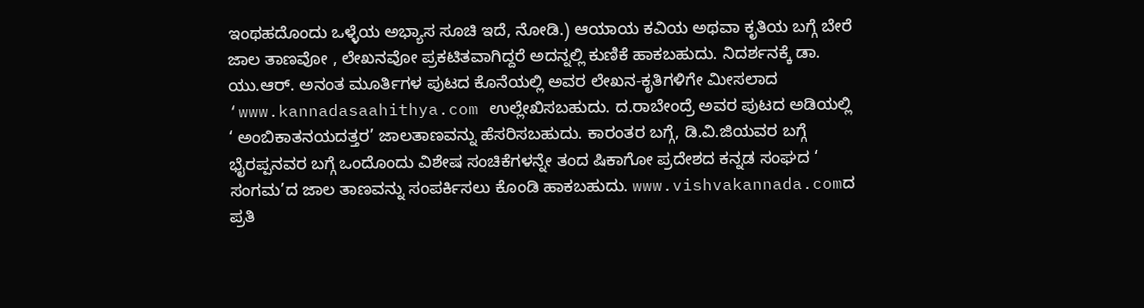ಇಂಥಹದೊಂದು ಒಳ್ಳೆಯ ಅಭ್ಯಾಸ ಸೂಚಿ ಇದೆ, ನೋಡಿ.) ಆಯಾಯ ಕವಿಯ ಅಥವಾ ಕೃತಿಯ ಬಗ್ಗೆ ಬೇರೆ ಜಾಲ ತಾಣವೋ , ಲೇಖನವೋ ಪ್ರಕಟಿತವಾಗಿದ್ದರೆ ಅದನ್ನಲ್ಲಿ ಕುಣಿಕೆ ಹಾಕಬಹುದು. ನಿದರ್ಶನಕ್ಕೆ ಡಾ. ಯು.ಆರ್‌. ಅನಂತ ಮೂರ್ತಿಗಳ ಪುಟದ ಕೊನೆಯಲ್ಲಿ ಅವರ ಲೇಖನ-ಕೃತಿಗಳಿಗೇ ಮೀಸಲಾದ ‘www.kannadasaahithya.com ಉಲ್ಲೇಖಿಸಬಹುದು. ದ.ರಾಬೇಂದ್ರೆ ಅವರ ಪುಟದ ಅಡಿಯಲ್ಲಿ ‘ ಅಂಬಿಕಾತನಯದತ್ತರ’ ಜಾಲತಾಣವನ್ನು ಹೆಸರಿಸಬಹುದು. ಕಾರಂತರ ಬಗ್ಗೆ, ಡಿ.ವಿ.ಜಿಯವರ ಬಗ್ಗೆ ಭೈರಪ್ಪನವರ ಬಗ್ಗೆ ಒಂದೊಂದು ವಿಶೇಷ ಸಂಚಿಕೆಗಳನ್ನೇ ತಂದ ಷಿಕಾಗೋ ಪ್ರದೇಶದ ಕನ್ನಡ ಸಂಘದ ‘ ಸಂಗಮ’ದ ಜಾಲ ತಾಣವನ್ನು ಸಂಪರ್ಕಿಸಲು ಕೊಂಡಿ ಹಾಕಬಹುದು. www.vishvakannada.comದ ಪ್ರತಿ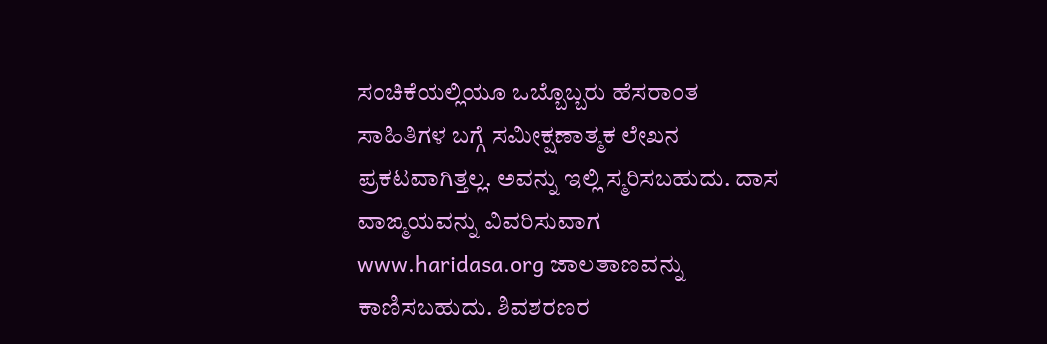ಸಂಚಿಕೆಯಲ್ಲಿಯೂ ಒಬ್ಬೊಬ್ಬರು ಹೆಸರಾಂತ ಸಾಹಿತಿಗಳ ಬಗ್ಗೆ ಸಮೀಕ್ಷಣಾತ್ಮಕ ಲೇಖನ ಪ್ರಕಟವಾಗಿತ್ತಲ್ಲ. ಅವನ್ನು ಇಲ್ಲಿ ಸ್ಮರಿಸಬಹುದು. ದಾಸ ವಾಙ್ಮಯವನ್ನು ವಿವರಿಸುವಾಗ www.haridasa.org ಜಾಲತಾಣವನ್ನು ಕಾಣಿಸಬಹುದು. ಶಿವಶರಣರ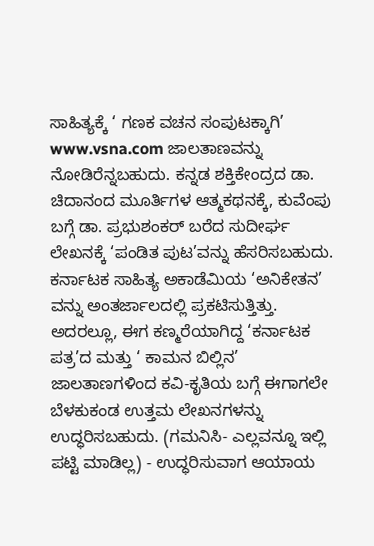ಸಾಹಿತ್ಯಕ್ಕೆ ‘ ಗಣಕ ವಚನ ಸಂಪುಟಕ್ಕಾಗಿ’ www.vsna.com ಜಾಲತಾಣವನ್ನು ನೋಡಿರೆನ್ನಬಹುದು. ಕನ್ನಡ ಶಕ್ತಿಕೇಂದ್ರದ ಡಾ. ಚಿದಾನಂದ ಮೂರ್ತಿಗಳ ಆತ್ಮಕಥನಕ್ಕೆ, ಕುವೆಂಪು ಬಗ್ಗೆ ಡಾ. ಪ್ರಭುಶಂಕರ್‌ ಬರೆದ ಸುದೀರ್ಘ ಲೇಖನಕ್ಕೆ ‘ಪಂಡಿತ ಪುಟ’ವನ್ನು ಹೆಸರಿಸಬಹುದು. ಕರ್ನಾಟಕ ಸಾಹಿತ್ಯ ಅಕಾಡೆಮಿಯ ‘ಅನಿಕೇತನ’ ವನ್ನು ಅಂತರ್ಜಾಲದಲ್ಲಿ ಪ್ರಕಟಿಸುತ್ತಿತ್ತು. ಅದರಲ್ಲೂ, ಈಗ ಕಣ್ಮರೆಯಾಗಿದ್ದ ‘ಕರ್ನಾಟಕ ಪತ್ರ’ದ ಮತ್ತು ‘ ಕಾಮನ ಬಿಲ್ಲಿನ’ ಜಾಲತಾಣಗಳಿಂದ ಕವಿ-ಕೃತಿಯ ಬಗ್ಗೆ ಈಗಾಗಲೇ ಬೆಳಕುಕಂಡ ಉತ್ತಮ ಲೇಖನಗಳನ್ನು ಉದ್ಧರಿಸಬಹುದು. (ಗಮನಿಸಿ- ಎಲ್ಲವನ್ನೂ ಇಲ್ಲಿ ಪಟ್ಟಿ ಮಾಡಿಲ್ಲ) - ಉದ್ಧರಿಸುವಾಗ ಆಯಾಯ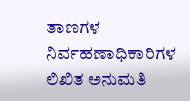ತಾಣಗಳ ನಿರ್ವಹಣಾಧಿಕಾರಿಗಳ ಲಿಖಿತ ಅನುಮತಿ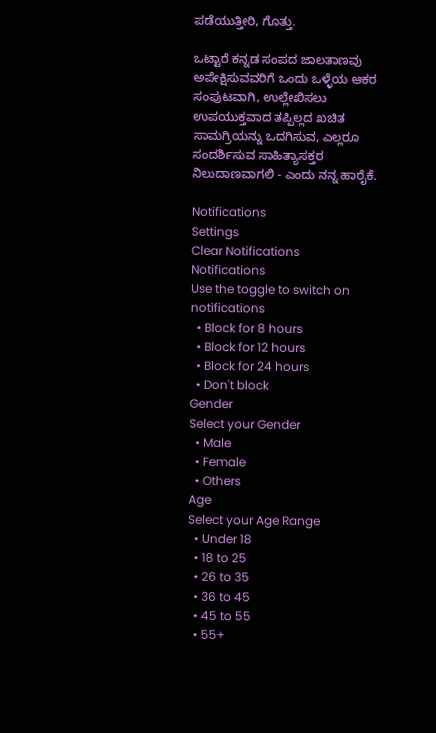ಪಡೆಯುತ್ತೀರಿ, ಗೊತ್ತು.

ಒಟ್ಟಾರೆ ಕನ್ನಡ ಸಂಪದ ಜಾಲತಾಣವು ಅಪೇಕ್ಷಿಸುವವರಿಗೆ ಒಂದು ಒಳ್ಳೆಯ ಆಕರ ಸಂಪುಟವಾಗಿ, ಉಲ್ಲೇಖಿಸಲು ಉಪಯುಕ್ತವಾದ ತಪ್ಪಿಲ್ಲದ ಖಚಿತ ಸಾಮಗ್ರಿಯನ್ನು ಒದಗಿಸುವ, ಎಲ್ಲರೂ ಸಂದರ್ಶಿಸುವ ಸಾಹಿತ್ಯಾಸಕ್ತರ ನಿಲುದಾಣವಾಗಲಿ - ಎಂದು ನನ್ನ ಹಾರೈಕೆ.

Notifications
Settings
Clear Notifications
Notifications
Use the toggle to switch on notifications
  • Block for 8 hours
  • Block for 12 hours
  • Block for 24 hours
  • Don't block
Gender
Select your Gender
  • Male
  • Female
  • Others
Age
Select your Age Range
  • Under 18
  • 18 to 25
  • 26 to 35
  • 36 to 45
  • 45 to 55
  • 55+